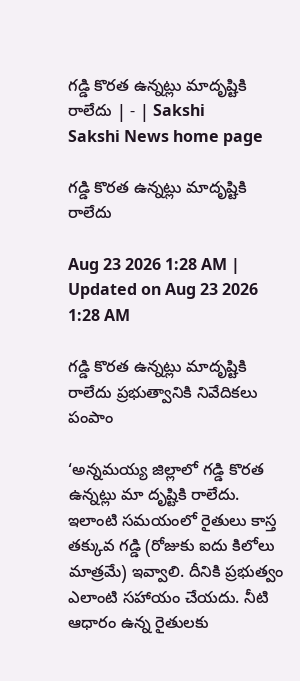గడ్డి కొరత ఉన్నట్లు మాదృష్టికి రాలేదు | - | Sakshi
Sakshi News home page

గడ్డి కొరత ఉన్నట్లు మాదృష్టికి రాలేదు

Aug 23 2026 1:28 AM | Updated on Aug 23 2026 1:28 AM

గడ్డి కొరత ఉన్నట్లు మాదృష్టికి రాలేదు ప్రభుత్వానికి నివేదికలు పంపాం

‘అన్నమయ్య జిల్లాలో గడ్డి కొరత ఉన్నట్లు మా దృష్టికి రాలేదు. ఇలాంటి సమయంలో రైతులు కాస్త తక్కువ గడ్డి (రోజుకు ఐదు కిలోలు మాత్రమే) ఇవ్వాలి. దీనికి ప్రభుత్వం ఎలాంటి సహాయం చేయదు. నీటి ఆధారం ఉన్న రైతులకు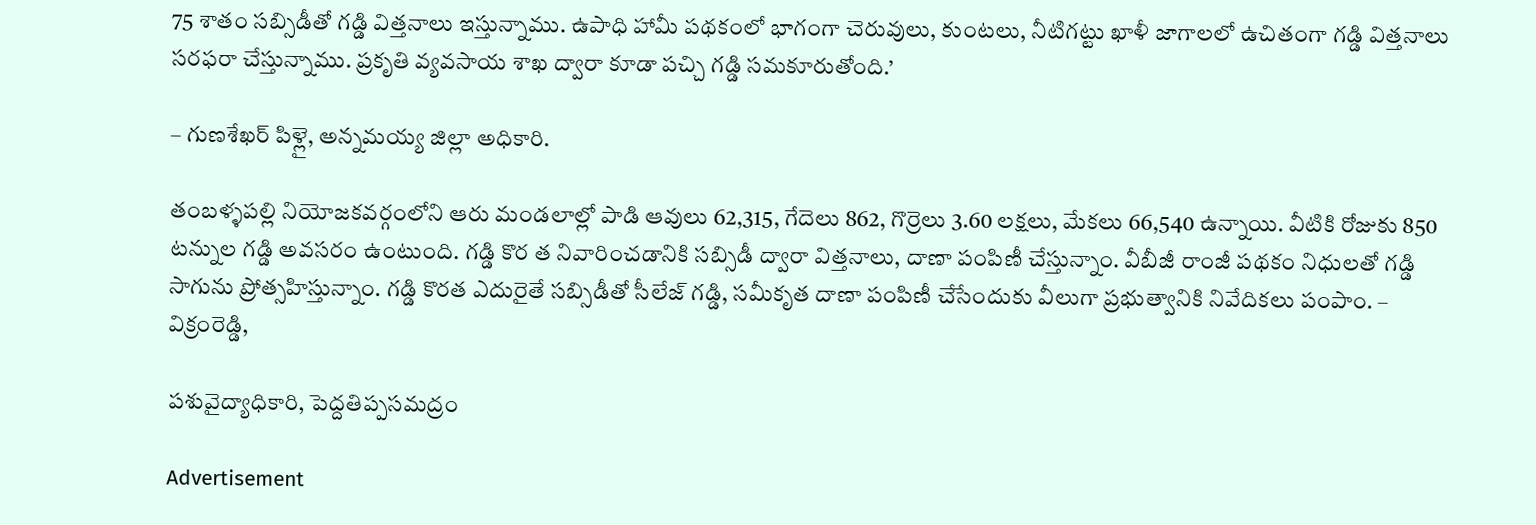75 శాతం సబ్సిడీతో గడ్డి విత్తనాలు ఇస్తున్నాము. ఉపాధి హామీ పథకంలో భాగంగా చెరువులు, కుంటలు, నీటిగట్టు ఖాళీ జాగాలలో ఉచితంగా గడ్డి విత్తనాలు సరఫరా చేస్తున్నాము. ప్రకృతి వ్యవసాయ శాఖ ద్వారా కూడా పచ్చి గడ్డి సమకూరుతోంది.’

– గుణశేఖర్‌ పిళ్లై, అన్నమయ్య జిల్లా అధికారి.

తంబళ్ళపల్లి నియోజకవర్గంలోని ఆరు మండలాల్లో పాడి ఆవులు 62,315, గేదెలు 862, గొర్రెలు 3.60 లక్షలు, మేకలు 66,540 ఉన్నాయి. వీటికి రోజుకు 850 టన్నుల గడ్డి అవసరం ఉంటుంది. గడ్డి కొర త నివారించడానికి సబ్సిడీ ద్వారా విత్తనాలు, దాణా పంపిణీ చేస్తున్నాం. వీబీజీ రాంజీ పథకం నిధులతో గడ్డి సాగును ప్రోత్సహిస్తున్నాం. గడ్డి కొరత ఎదురైతే సబ్సిడీతో సీలేజ్‌ గడ్డి, సమీకృత దాణా పంపిణీ చేసేందుకు వీలుగా ప్రభుత్వానికి నివేదికలు పంపాం. – విక్రంరెడ్డి,

పశువైద్యాధికారి, పెద్దతిప్పసమద్రం

Advertisement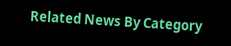Related News By Category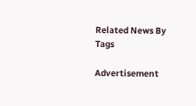Related News By Tags

Advertisement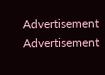Advertisement
Advertisement